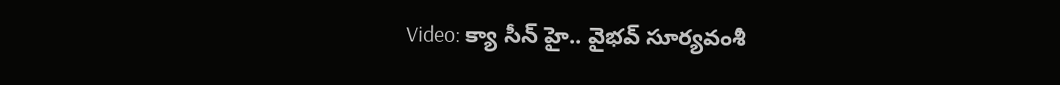Video: క్యా సీన్ హై.. వైభవ్ సూర్యవంశీ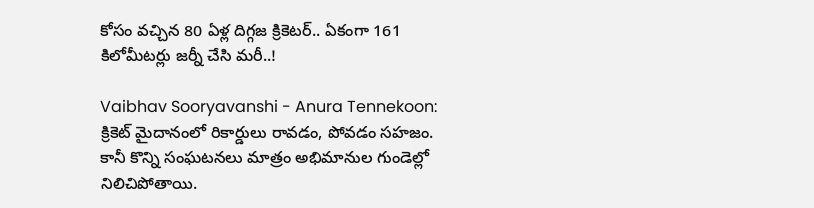కోసం వచ్చిన 80 ఏళ్ల దిగ్గజ క్రికెటర్.. ఏకంగా 161 కిలోమీటర్లు జర్నీ చేసి మరీ..!

Vaibhav Sooryavanshi - Anura Tennekoon: క్రికెట్ మైదానంలో రికార్డులు రావడం, పోవడం సహజం. కానీ కొన్ని సంఘటనలు మాత్రం అభిమానుల గుండెల్లో నిలిచిపోతాయి.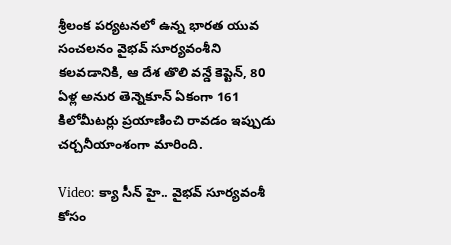శ్రీలంక పర్యటనలో ఉన్న భారత యువ సంచలనం వైభవ్ సూర్యవంశీని కలవడానికి, ఆ దేశ తొలి వన్డే కెప్టెన్, 80 ఏళ్ల అనుర తెన్నెకూన్ ఏకంగా 161 కిలోమీటర్లు ప్రయాణించి రావడం ఇప్పుడు చర్చనీయాంశంగా మారింది.

Video: క్యా సీన్ హై.. వైభవ్ సూర్యవంశీ కోసం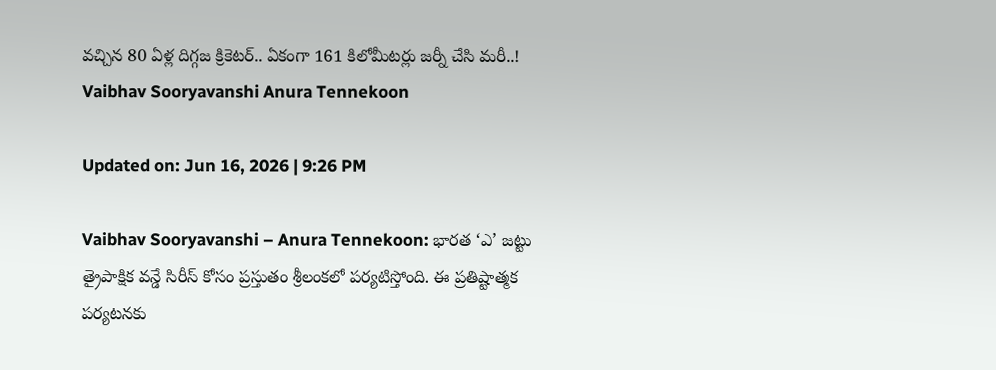వచ్చిన 80 ఏళ్ల దిగ్గజ క్రికెటర్.. ఏకంగా 161 కిలోమీటర్లు జర్నీ చేసి మరీ..!
Vaibhav Sooryavanshi Anura Tennekoon

Updated on: Jun 16, 2026 | 9:26 PM

Vaibhav Sooryavanshi – Anura Tennekoon: భారత ‘ఎ’ జట్టు త్రైపాక్షిక వన్డే సిరీస్ కోసం ప్రస్తుతం శ్రీలంకలో పర్యటిస్తోంది. ఈ ప్రతిష్టాత్మక పర్యటనకు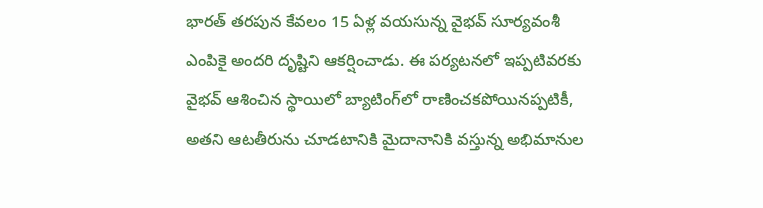భారత్ తరపున కేవలం 15 ఏళ్ల వయసున్న వైభవ్ సూర్యవంశీ ఎంపికై అందరి దృష్టిని ఆకర్షించాడు. ఈ పర్యటనలో ఇప్పటివరకు వైభవ్ ఆశించిన స్థాయిలో బ్యాటింగ్‌లో రాణించకపోయినప్పటికీ, అతని ఆటతీరును చూడటానికి మైదానానికి వస్తున్న అభిమానుల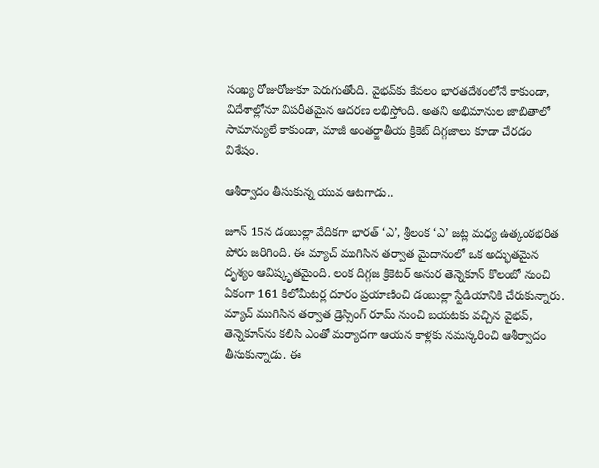సంఖ్య రోజురోజుకూ పెరుగుతోంది. వైభవ్‌కు కేవలం భారతదేశంలోనే కాకుండా, విదేశాల్లోనూ విపరీతమైన ఆదరణ లభిస్తోంది. అతని అభిమానుల జాబితాలో సామాన్యులే కాకుండా, మాజీ అంతర్జాతీయ క్రికెట్ దిగ్గజాలు కూడా చేరడం విశేషం.

ఆశీర్వాదం తీసుకున్న యువ ఆటగాడు..

జూన్ 15న డంబుల్లా వేదికగా భారత్ ‘ఎ’, శ్రీలంక ‘ఎ’ జట్ల మధ్య ఉత్కంఠభరిత పోరు జరిగింది. ఈ మ్యాచ్ ముగిసిన తర్వాత మైదానంలో ఒక అద్భుతమైన దృశ్యం ఆవిష్కృతమైంది. లంక దిగ్గజ క్రికెటర్ అనుర తెన్నెకూన్ కొలంబో నుంచి ఏకంగా 161 కిలోమీటర్ల దూరం ప్రయాణించి డంబుల్లా స్టేడియానికి చేరుకున్నారు. మ్యాచ్ ముగిసిన తర్వాత డ్రెస్సింగ్ రూమ్ నుంచి బయటకు వచ్చిన వైభవ్, తెన్నెకూన్‌ను కలిసి ఎంతో మర్యాదగా ఆయన కాళ్లకు నమస్కరించి ఆశీర్వాదం తీసుకున్నాడు. ఈ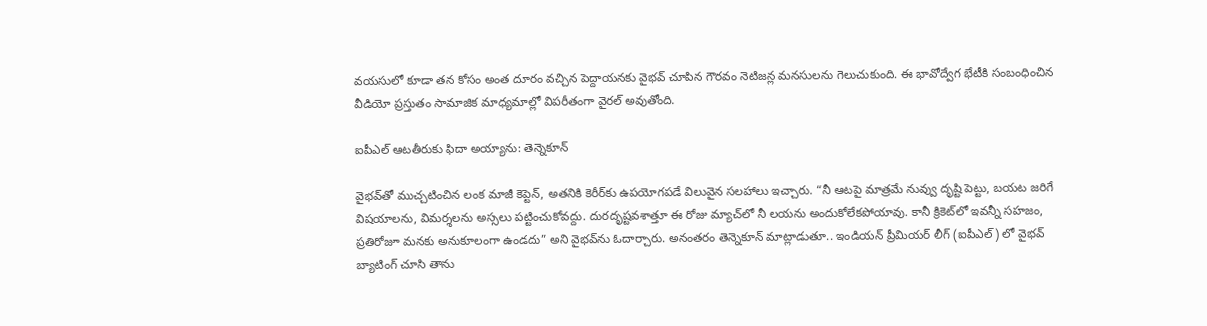వయసులో కూడా తన కోసం అంత దూరం వచ్చిన పెద్దాయనకు వైభవ్ చూపిన గౌరవం నెటిజన్ల మనసులను గెలుచుకుంది. ఈ భావోద్వేగ భేటీకి సంబంధించిన వీడియో ప్రస్తుతం సామాజిక మాధ్యమాల్లో విపరీతంగా వైరల్ అవుతోంది.

ఐపీఎల్ ఆటతీరుకు ఫిదా అయ్యాను: తెన్నెకూన్

వైభవ్‌తో ముచ్చటించిన లంక మాజీ కెప్టెన్, అతనికి కెరీర్‌కు ఉపయోగపడే విలువైన సలహాలు ఇచ్చారు. “నీ ఆటపై మాత్రమే నువ్వు దృష్టి పెట్టు, బయట జరిగే విషయాలను, విమర్శలను అస్సలు పట్టించుకోవద్దు. దురదృష్టవశాత్తూ ఈ రోజు మ్యాచ్‌లో నీ లయను అందుకోలేకపోయావు. కానీ క్రికెట్‌లో ఇవన్నీ సహజం, ప్రతిరోజూ మనకు అనుకూలంగా ఉండదు” అని వైభవ్‌ను ఓదార్చారు. అనంతరం తెన్నెకూన్ మాట్లాడుతూ.. ఇండియన్ ప్రీమియర్ లీగ్ (ఐపీఎల్) లో వైభవ్ బ్యాటింగ్ చూసి తాను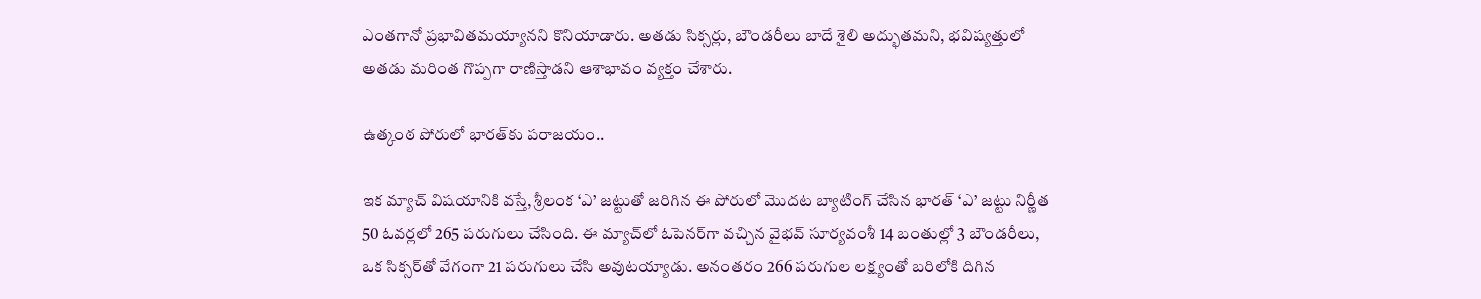ఎంతగానో ప్రభావితమయ్యానని కొనియాడారు. అతడు సిక్సర్లు, బౌండరీలు బాదే శైలి అద్భుతమని, భవిష్యత్తులో అతడు మరింత గొప్పగా రాణిస్తాడని ఆశాభావం వ్యక్తం చేశారు.

ఉత్కంఠ పోరులో భారత్‌కు పరాజయం..

ఇక మ్యాచ్ విషయానికి వస్తే, శ్రీలంక ‘ఎ’ జట్టుతో జరిగిన ఈ పోరులో మొదట బ్యాటింగ్ చేసిన భారత్ ‘ఎ’ జట్టు నిర్ణీత 50 ఓవర్లలో 265 పరుగులు చేసింది. ఈ మ్యాచ్‌లో ఓపెనర్‌గా వచ్చిన వైభవ్ సూర్యవంశీ 14 బంతుల్లో 3 బౌండరీలు, ఒక సిక్సర్‌తో వేగంగా 21 పరుగులు చేసి అవుటయ్యాడు. అనంతరం 266 పరుగుల లక్ష్యంతో బరిలోకి దిగిన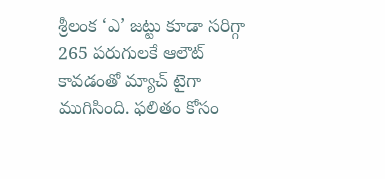శ్రీలంక ‘ఎ’ జట్టు కూడా సరిగ్గా 265 పరుగులకే ఆలౌట్ కావడంతో మ్యాచ్ టైగా ముగిసింది. ఫలితం కోసం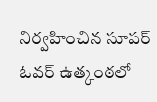నిర్వహించిన సూపర్ ఓవర్ ఉత్కంఠలో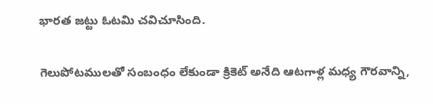భారత జట్టు ఓటమి చవిచూసింది.

గెలుపోటములతో సంబంధం లేకుండా క్రికెట్ అనేది ఆటగాళ్ల మధ్య గౌరవాన్ని,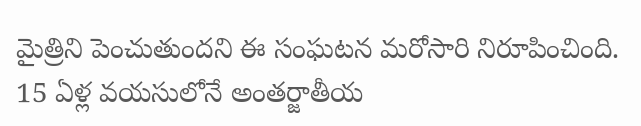మైత్రిని పెంచుతుందని ఈ సంఘటన మరోసారి నిరూపించింది. 15 ఏళ్ల వయసులోనే అంతర్జాతీయ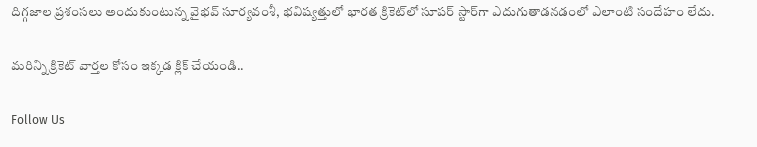దిగ్గజాల ప్రశంసలు అందుకుంటున్న వైభవ్ సూర్యవంశీ, భవిష్యత్తులో భారత క్రికెట్‌లో సూపర్ స్టార్‌గా ఎదుగుతాడనడంలో ఎలాంటి సందేహం లేదు.

మరిన్ని క్రికెట్ వార్తల కోసం ఇక్కడ క్లిక్ చేయండి..

Follow Us